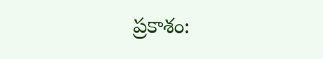ప్రకాశం: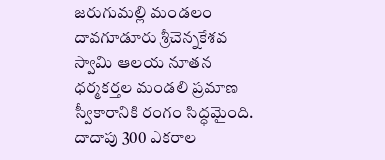జరుగుమల్లి మండలం దావగూడూరు శ్రీచెన్నకేశవ స్వామి ఆలయ నూతన ధర్మకర్తల మండలి ప్రమాణ స్వీకారానికి రంగం సిద్ధమైంది. దాదాపు 300 ఎకరాల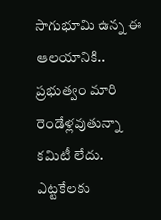సాగుభూమి ఉన్న ఈ ఆలయానికి.. ప్రభుత్వం మారి రెండేళ్లవుతున్నా కమిటీ లేదు. ఎట్టకేలకు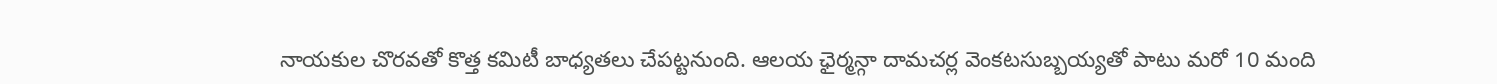నాయకుల చొరవతో కొత్త కమిటీ బాధ్యతలు చేపట్టనుంది. ఆలయ ఛైర్మన్గా దామచర్ల వెంకటసుబ్బయ్యతో పాటు మరో 10 మంది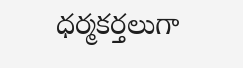ధర్మకర్తలుగా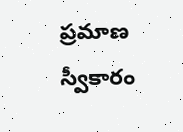ప్రమాణ స్వీకారం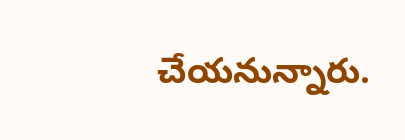చేయనున్నారు.